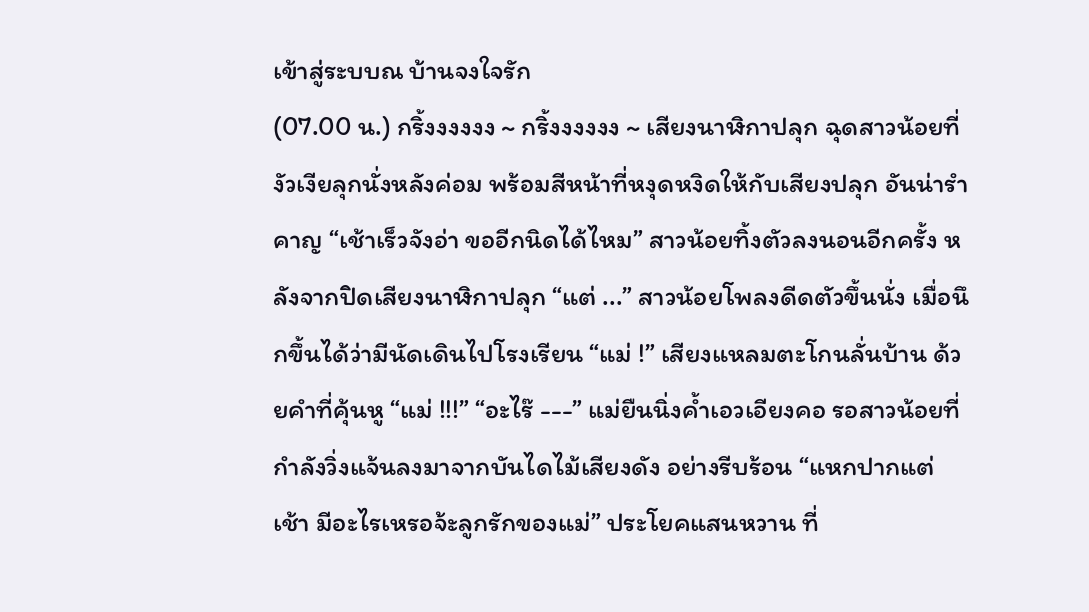เข้าสู่ระบบณ บ้านจงใจรัก
(07.00 น.) กริ้งงงงงง ~ กริ้งงงงงง ~ เสียงนาฬิกาปลุก ฉุดสาวน้อยที่งัวเงียลุกนั่งหลังค่อม พร้อมสีหน้าที่หงุดหงิดให้กับเสียงปลุก อันน่ารำคาญ “เช้าเร็วจังอ่า ขออีกนิดได้ไหม” สาวน้อยทิ้งตัวลงนอนอีกครั้ง หลังจากปิดเสียงนาฬิกาปลุก “แต่ ...” สาวน้อยโพลงดีดตัวขึ้นนั่ง เมื่อนึกขึ้นได้ว่ามีนัดเดินไปโรงเรียน “แม่ !” เสียงแหลมตะโกนลั่นบ้าน ด้วยคำที่คุ้นหู “แม่ !!!” “อะไร๊ ---” แม่ยืนนิ่งค้ำเอวเอียงคอ รอสาวน้อยที่กำลังวิ่งแจ้นลงมาจากบันไดไม้เสียงดัง อย่างรีบร้อน “แหกปากแต่เช้า มีอะไรเหรอจ้ะลูกรักของแม่” ประโยคแสนหวาน ที่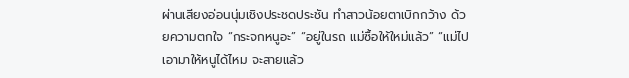ผ่านเสียงอ่อนนุ่มเชิงประชดประชัน ทำสาวน้อยตาเบิกกว้าง ด้วยความตกใจ “กระจกหนูอะ” “อยู่ในรถ แม่ซื้อให้ใหม่แล้ว” “แม่ไปเอามาให้หนูได้ไหม จะสายแล้ว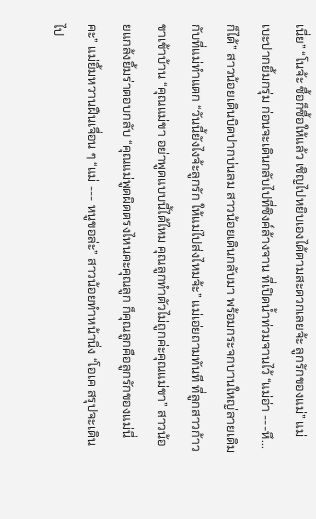เนี่ย” “โนจ้ะ ซื้อก็ซื้อให้แล้ว เชิญไปหยิบเองได้ตามสะดวกเลยจ้ะ ลูกรักของแม่” แม่เบะปากยิ้มกรุ่ม ก่อนจะเดินกลับไปที่ซิงค์ล้างจาน ที่เปิดน้ำท่วมจานไว้ “แม่อ่า ---หึ... ก็ได้” สาวน้อยเดินบิดปากบ่นลม สาวน้อยเดินกลับมา พร้อมกระจกบานใหญ่ลายเดิมกับที่แม่ทำแตก “วันนี้ยังไงจ้ะลูกรัก ให้แม่ไปส่งไหมจ้ะ” แม่เอ่ยถามทันที ที่ลูกสาวก้าวขาเข้าบ้าน “คุณแม่ขา อย่าพูดแบบนี้ได้ไหม คุณลูกทำตัวไม่ถูกค่ะคุณแม่ขา” สาวน้อยแกล้งยิ้มร่าตอบกลับ “คุณแม่พูดผิดตรงไหนคะคุณลูก ก็คุณลูกคือลูกรักของแม่นี่คะ” แม่ยิ้มหวานฝืนเจื่อน ๆ “แม่ --- หนูขอล่ะ” สาวน้อยทำหน้านิ่ง “โอเค สรุปจะเดินไป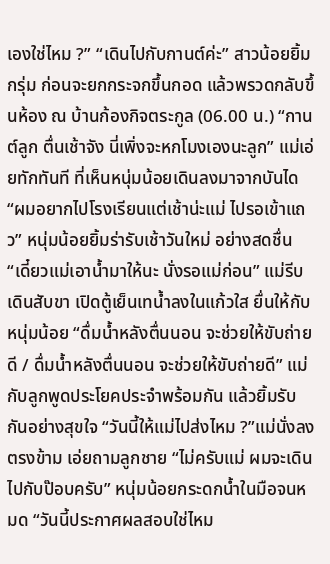เองใช่ไหม ?” “เดินไปกับกานต์ค่ะ” สาวน้อยยิ้มกรุ่ม ก่อนจะยกกระจกขึ้นกอด แล้วพรวดกลับขึ้นห้อง ณ บ้านก้องกิจตระกูล (06.00 น.) “กานต์ลูก ตื่นเช้าจัง นี่เพิ่งจะหกโมงเองนะลูก” แม่เอ่ยทักทันที ที่เห็นหนุ่มน้อยเดินลงมาจากบันได “ผมอยากไปโรงเรียนแต่เช้าน่ะแม่ ไปรอเข้าแถว” หนุ่มน้อยยิ้มร่ารับเช้าวันใหม่ อย่างสดชื่น “เดี๋ยวแม่เอาน้ำมาให้นะ นั่งรอแม่ก่อน” แม่รีบเดินสับขา เปิดตู้เย็นเทน้ำลงในแก้วใส ยื่นให้กับหนุ่มน้อย “ดื่มน้ำหลังตื่นนอน จะช่วยให้ขับถ่ายดี / ดื่มน้ำหลังตื่นนอน จะช่วยให้ขับถ่ายดี” แม่กับลูกพูดประโยคประจำพร้อมกัน แล้วยิ้มรับกันอย่างสุขใจ “วันนี้ให้แม่ไปส่งไหม ?”แม่นั่งลงตรงข้าม เอ่ยถามลูกชาย “ไม่ครับแม่ ผมจะเดินไปกับป๊อบครับ” หนุ่มน้อยกระดกน้ำในมือจนหมด “วันนี้ประกาศผลสอบใช่ไหม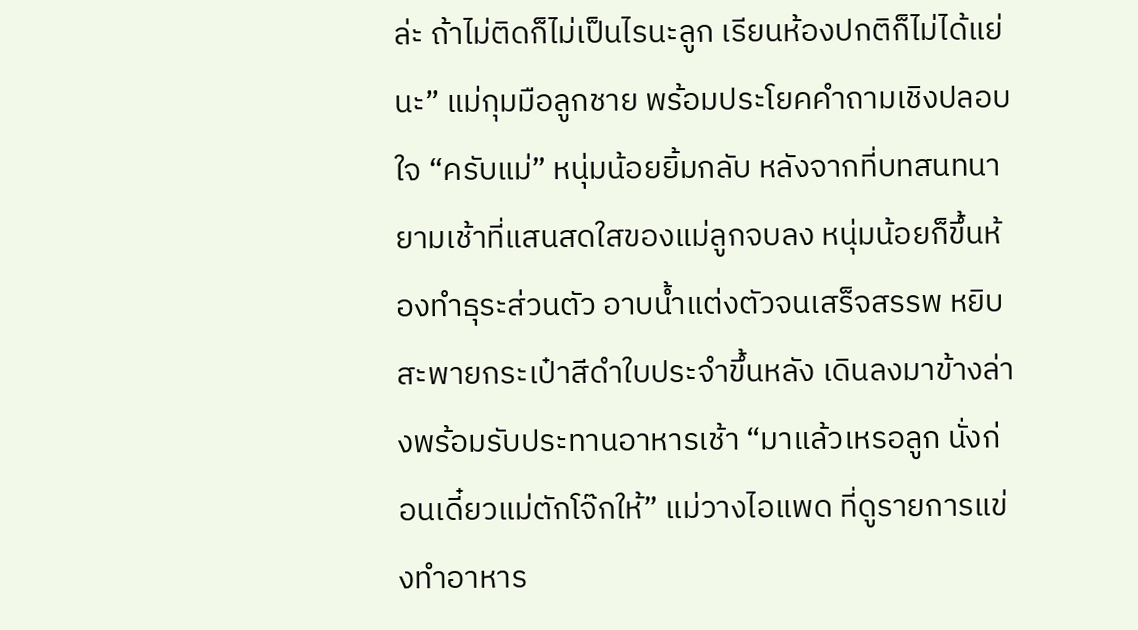ล่ะ ถ้าไม่ติดก็ไม่เป็นไรนะลูก เรียนห้องปกติก็ไม่ได้แย่นะ” แม่กุมมือลูกชาย พร้อมประโยคคำถามเชิงปลอบใจ “ครับแม่” หนุ่มน้อยยิ้มกลับ หลังจากที่บทสนทนายามเช้าที่แสนสดใสของแม่ลูกจบลง หนุ่มน้อยก็ขึ้นห้องทำธุระส่วนตัว อาบน้ำแต่งตัวจนเสร็จสรรพ หยิบสะพายกระเป๋าสีดำใบประจำขึ้นหลัง เดินลงมาข้างล่างพร้อมรับประทานอาหารเช้า “มาแล้วเหรอลูก นั่งก่อนเดี๋ยวแม่ตักโจ๊กให้” แม่วางไอแพด ที่ดูรายการแข่งทำอาหาร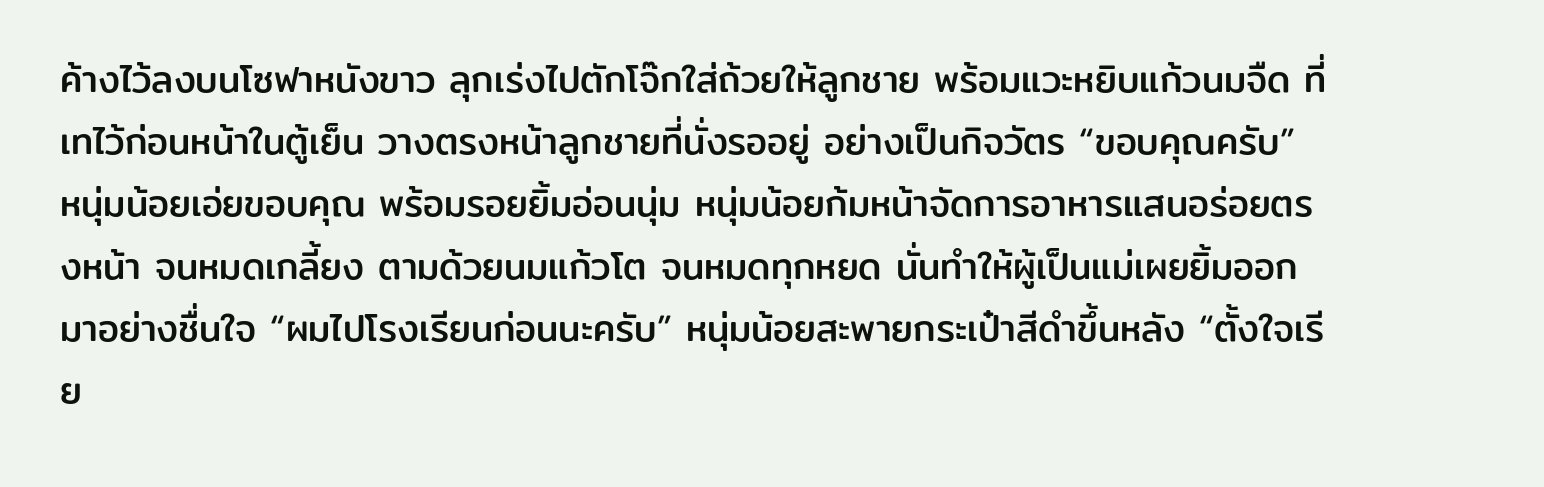ค้างไว้ลงบนโซฟาหนังขาว ลุกเร่งไปตักโจ๊กใส่ถ้วยให้ลูกชาย พร้อมแวะหยิบแก้วนมจืด ที่เทไว้ก่อนหน้าในตู้เย็น วางตรงหน้าลูกชายที่นั่งรออยู่ อย่างเป็นกิจวัตร “ขอบคุณครับ” หนุ่มน้อยเอ่ยขอบคุณ พร้อมรอยยิ้มอ่อนนุ่ม หนุ่มน้อยก้มหน้าจัดการอาหารแสนอร่อยตรงหน้า จนหมดเกลี้ยง ตามด้วยนมแก้วโต จนหมดทุกหยด นั่นทำให้ผู้เป็นแม่เผยยิ้มออกมาอย่างชื่นใจ “ผมไปโรงเรียนก่อนนะครับ” หนุ่มน้อยสะพายกระเป๋าสีดำขึ้นหลัง “ตั้งใจเรีย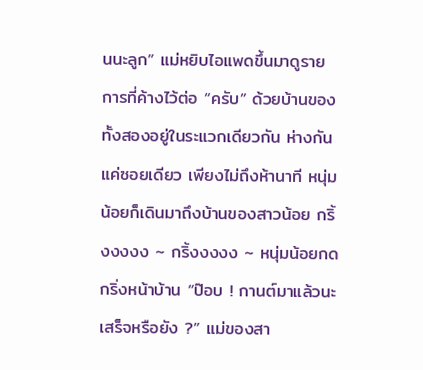นนะลูก” แม่หยิบไอแพดขึ้นมาดูรายการที่ค้างไว้ต่อ “ครับ” ด้วยบ้านของทั้งสองอยู่ในระแวกเดียวกัน ห่างกันแค่ซอยเดียว เพียงไม่ถึงห้านาที หนุ่มน้อยก็เดินมาถึงบ้านของสาวน้อย กริ้งงงงง ~ กริ้งงงงง ~ หนุ่มน้อยกดกริ่งหน้าบ้าน “ป๊อบ ! กานต์มาแล้วนะ เสร็จหรือยัง ?” แม่ของสา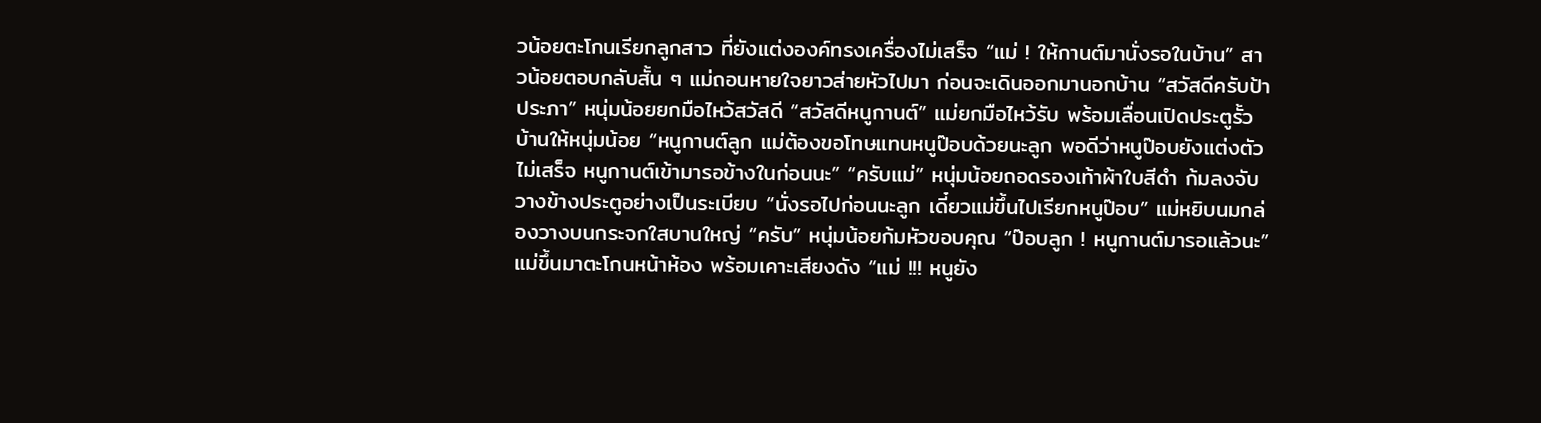วน้อยตะโกนเรียกลูกสาว ที่ยังแต่งองค์ทรงเครื่องไม่เสร็จ “แม่ ! ให้กานต์มานั่งรอในบ้าน” สาวน้อยตอบกลับสั้น ๆ แม่ถอนหายใจยาวส่ายหัวไปมา ก่อนจะเดินออกมานอกบ้าน “สวัสดีครับป้าประภา” หนุ่มน้อยยกมือไหว้สวัสดี “สวัสดีหนูกานต์” แม่ยกมือไหว้รับ พร้อมเลื่อนเปิดประตูรั้วบ้านให้หนุ่มน้อย “หนูกานต์ลูก แม่ต้องขอโทษแทนหนูป๊อบด้วยนะลูก พอดีว่าหนูป๊อบยังแต่งตัวไม่เสร็จ หนูกานต์เข้ามารอข้างในก่อนนะ” “ครับแม่” หนุ่มน้อยถอดรองเท้าผ้าใบสีดำ ก้มลงจับวางข้างประตูอย่างเป็นระเบียบ “นั่งรอไปก่อนนะลูก เดี๋ยวแม่ขึ้นไปเรียกหนูป๊อบ” แม่หยิบนมกล่องวางบนกระจกใสบานใหญ่ “ครับ” หนุ่มน้อยก้มหัวขอบคุณ “ป๊อบลูก ! หนูกานต์มารอแล้วนะ” แม่ขึ้นมาตะโกนหน้าห้อง พร้อมเคาะเสียงดัง “แม่ !!! หนูยัง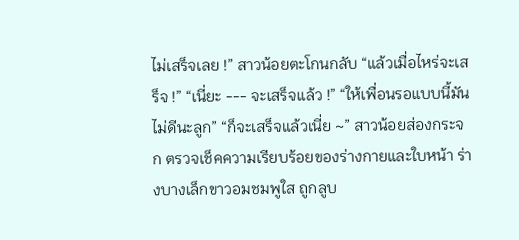ไม่เสร็จเลย !” สาวน้อยตะโกนกลับ “แล้วเมื่อไหร่จะเสร็จ !” “เนี่ยะ --- จะเสร็จแล้ว !” “ให้เพื่อนรอแบบนี้มันไม่ดีนะลูก” “ก็จะเสร็จแล้วเนี่ย ~” สาวน้อยส่องกระจก ตรวจเช็คความเรียบร้อยของร่างกายและใบหน้า ร่างบางเล็กขาวอมชมพูใส ถูกลูบ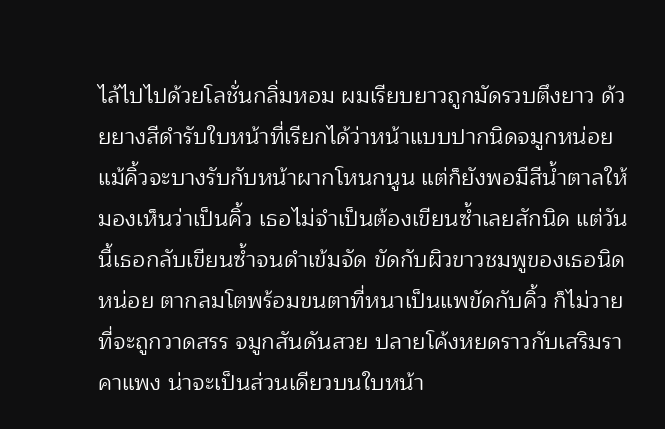ไล้ไปไปด้วยโลชั่นกลิ่มหอม ผมเรียบยาวถูกมัดรวบตึงยาว ด้วยยางสีดำรับใบหน้าที่เรียกได้ว่าหน้าแบบปากนิดจมูกหน่อย แม้คิ้วจะบางรับกับหน้าผากโหนกนูน แต่ก็ยังพอมีสีน้ำตาลให้มองเห็นว่าเป็นคิ้ว เธอไม่จำเป็นต้องเขียนซ้ำเลยสักนิด แต่วันนี้เธอกลับเขียนซ้ำจนดำเข้มจัด ขัดกับผิวขาวชมพูของเธอนิดหน่อย ตากลมโตพร้อมขนตาที่หนาเป็นแพขัดกับคิ้ว ก็ไม่วายที่จะถูกวาดสรร จมูกสันดันสวย ปลายโค้งหยดราวกับเสริมราคาแพง น่าจะเป็นส่วนเดียวบนใบหน้า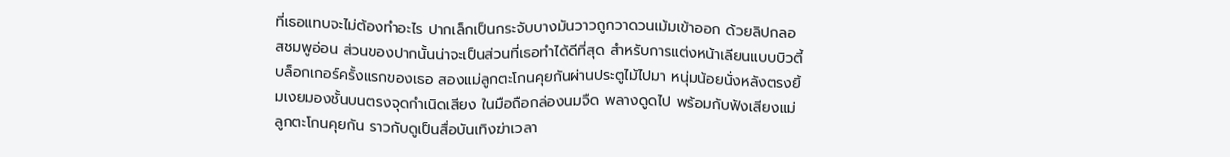ที่เธอแทบจะไม่ต้องทำอะไร ปากเล็กเป็นกระจับบางมันวาวถูกวาดวนเม้มเข้าออก ด้วยลิปกลอสชมพูอ่อน ส่วนของปากนั้นน่าจะเป็นส่วนที่เธอทำได้ดีที่สุด สำหรับการแต่งหน้าเลียนแบบบิวตี้บล็อกเกอร์ครั้งแรกของเธอ สองแม่ลูกตะโกนคุยกันผ่านประตูไม้ไปมา หนุ่มน้อยนั่งหลังตรงยิ้มเงยมองชั้นบนตรงจุดกำเนิดเสียง ในมือถือกล่องนมจืด พลางดูดไป พร้อมกับฟังเสียงแม่ลูกตะโกนคุยกัน ราวกับดูเป็นสื่อบันเทิงฆ่าเวลา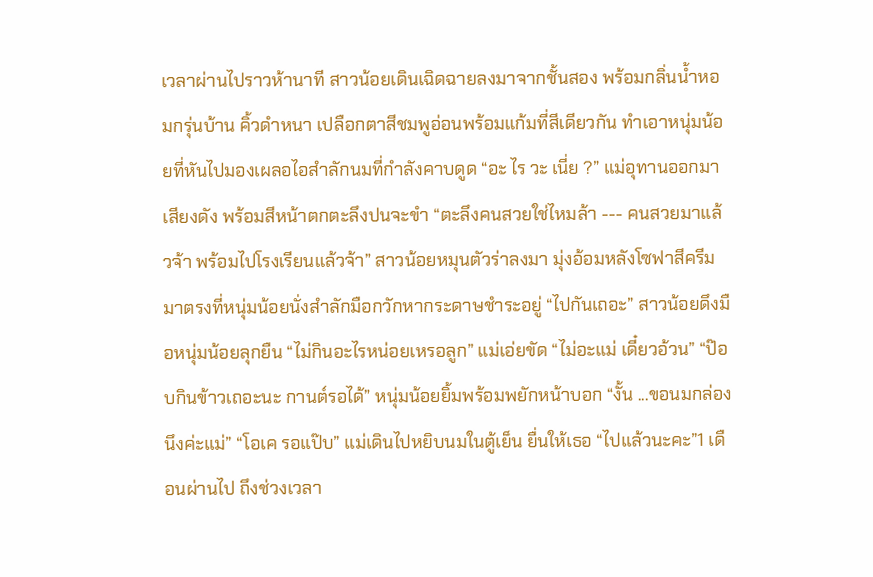เวลาผ่านไปราวห้านาที สาวน้อยเดินเฉิดฉายลงมาจากชั้นสอง พร้อมกลิ่นน้ำหอมกรุ่นบ้าน คิ้วดำหนา เปลือกตาสีชมพูอ่อนพร้อมแก้มที่สีเดียวกัน ทำเอาหนุ่มน้อยที่หันไปมองเผลอไอสำลักนมที่กำลังคาบดูด “อะ ไร วะ เนี่ย ?” แม่อุทานออกมาเสียงดัง พร้อมสีหน้าตกตะลึงปนจะขำ “ตะลึงคนสวยใช่ไหมล้า --- คนสวยมาแล้วจ้า พร้อมไปโรงเรียนแล้วจ้า” สาวน้อยหมุนตัวร่าลงมา มุ่งอ้อมหลังโซฟาสีครีม มาตรงที่หนุ่มน้อยนั่งสำลักมือกวักหากระดาษชำระอยู่ “ไปกันเถอะ” สาวน้อยดึงมือหนุ่มน้อยลุกยืน “ไม่กินอะไรหน่อยเหรอลูก” แม่เอ่ยขัด “ไม่อะแม่ เดี๋ยวอ้วน” “ป๊อบกินข้าวเถอะนะ กานต์รอได้” หนุ่มน้อยยิ้มพร้อมพยักหน้าบอก “งั้น ...ขอนมกล่องนึงค่ะแม่” “โอเค รอแป๊บ” แม่เดินไปหยิบนมในตู้เย็น ยื่นให้เธอ “ไปแล้วนะคะ”1 เดือนผ่านไป ถึงช่วงเวลา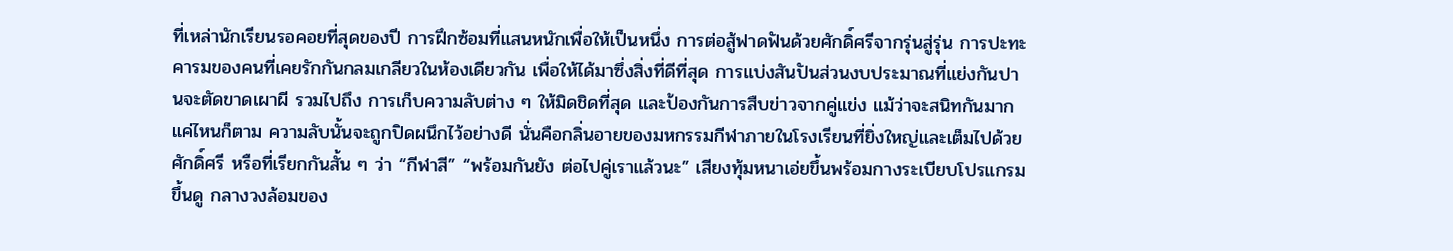ที่เหล่านักเรียนรอคอยที่สุดของปี การฝึกซ้อมที่แสนหนักเพื่อให้เป็นหนึ่ง การต่อสู้ฟาดฟันด้วยศักดิ์ศรีจากรุ่นสู่รุ่น การปะทะคารมของคนที่เคยรักกันกลมเกลียวในห้องเดียวกัน เพื่อให้ได้มาซึ่งสิ่งที่ดีที่สุด การแบ่งสันปันส่วนงบประมาณที่แย่งกันปานจะตัดขาดเผาผี รวมไปถึง การเก็บความลับต่าง ๆ ให้มิดชิดที่สุด และป้องกันการสืบข่าวจากคู่แข่ง แม้ว่าจะสนิทกันมากแค่ไหนก็ตาม ความลับนั้นจะถูกปิดผนึกไว้อย่างดี นั่นคือกลิ่นอายของมหกรรมกีฬาภายในโรงเรียนที่ยิ่งใหญ่และเต็มไปด้วยศักดิ์ศรี หรือที่เรียกกันสั้น ๆ ว่า “กีฬาสี” “พร้อมกันยัง ต่อไปคู่เราแล้วนะ” เสียงทุ้มหนาเอ่ยขึ้นพร้อมกางระเบียบโปรแกรมขึ้นดู กลางวงล้อมของ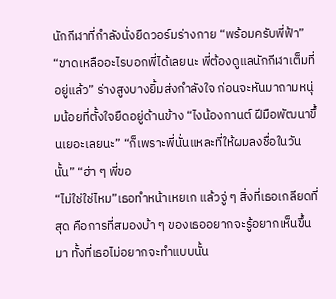นักกีฬาที่กำลังนั่งยืดวอร์มร่างกาย “พร้อมครับพี่ฟ้า” “ขาดเหลืออะไรบอกพี่ได้เลยนะ พี่ต้องดูแลนักกีฬาเต็มที่อยู่แล้ว” ร่างสูงบางยิ้มส่งกำลังใจ ก่อนจะหันมาถามหนุ่มน้อยที่ตั้งใจยืดอยู่ด้านข้าง “ไงน้องกานต์ ฝีมือพัฒนาขึ้นเยอะเลยนะ” “ก็เพราะพี่นั่นแหละที่ให้ผมลงชื่อในวันนั้น” “ฮ่า ๆ พี่ขอ
“ไม่ใช่ใช่ไหม”เธอทำหน้าเหยเก แล้วจู่ ๆ สิ่งที่เธอเกลียดที่สุด คือการที่สมองบ้า ๆ ของเธออยากจะรู้อยากเห็นขึ้นมา ทั้งที่เธอไม่อยากจะทำแบบนั้น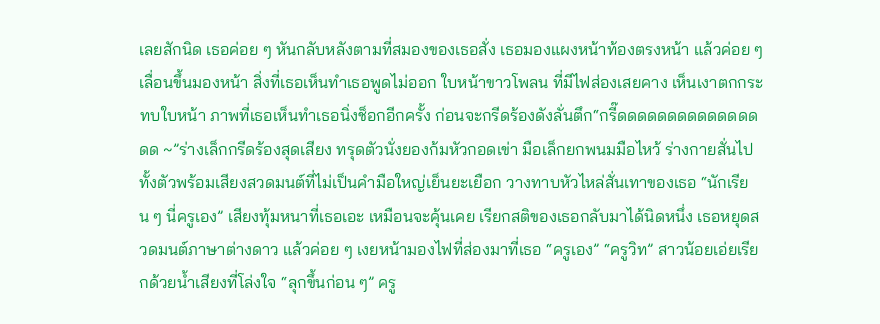เลยสักนิด เธอค่อย ๆ หันกลับหลังตามที่สมองของเธอสั่ง เธอมองแผงหน้าท้องตรงหน้า แล้วค่อย ๆ เลื่อนขึ้นมองหน้า สิ่งที่เธอเห็นทำเธอพูดไม่ออก ใบหน้าขาวโพลน ที่มีไฟส่องเสยคาง เห็นเงาตกกระทบใบหน้า ภาพที่เธอเห็นทำเธอนิ่งช็อกอีกครั้ง ก่อนจะกรีดร้องดังลั่นตึก“กรี๊ดดดดดดดดดดดดดดดด ~”ร่างเล็กกรีดร้องสุดเสียง ทรุดตัวนั่งยองก้มหัวกอดเข่า มือเล็กยกพนมมือไหว้ ร่างกายสั่นไปทั้งตัวพร้อมเสียงสวดมนต์ที่ไม่เป็นคำมือใหญ่เย็นยะเยือก วางทาบหัวไหล่สั่นเทาของเธอ “นักเรียน ๆ นี่ครูเอง” เสียงทุ้มหนาที่เธอเอะ เหมือนจะคุ้นเคย เรียกสติของเธอกลับมาได้นิดหนึ่ง เธอหยุดสวดมนต์ภาษาต่างดาว แล้วค่อย ๆ เงยหน้ามองไฟที่ส่องมาที่เธอ “ครูเอง” “ครูวิท” สาวน้อยเอ่ยเรียกด้วยน้ำเสียงที่โล่งใจ “ลุกขึ้นก่อน ๆ” ครู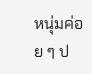หนุ่มค่อย ๆ ป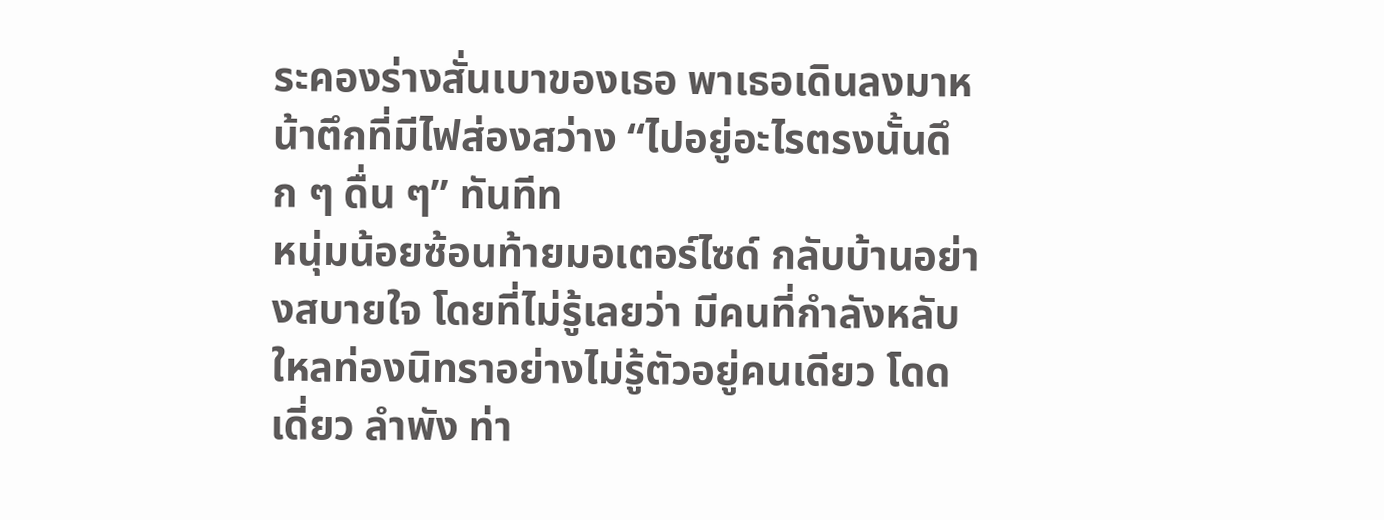ระคองร่างสั่นเบาของเธอ พาเธอเดินลงมาหน้าตึกที่มีไฟส่องสว่าง “ไปอยู่อะไรตรงนั้นดึก ๆ ดื่น ๆ” ทันทีท
หนุ่มน้อยซ้อนท้ายมอเตอร์ไซด์ กลับบ้านอย่างสบายใจ โดยที่ไม่รู้เลยว่า มีคนที่กำลังหลับใหลท่องนิทราอย่างไม่รู้ตัวอยู่คนเดียว โดดเดี่ยว ลำพัง ท่า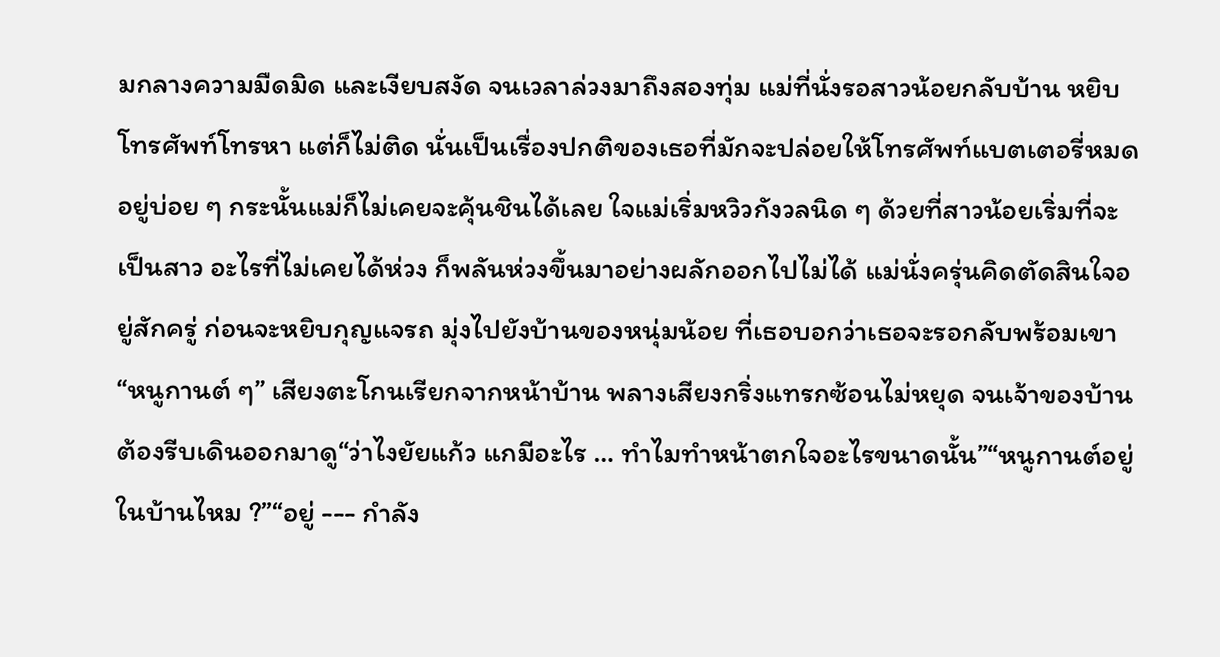มกลางความมืดมิด และเงียบสงัด จนเวลาล่วงมาถึงสองทุ่ม แม่ที่นั่งรอสาวน้อยกลับบ้าน หยิบโทรศัพท์โทรหา แต่ก็ไม่ติด นั่นเป็นเรื่องปกติของเธอที่มักจะปล่อยให้โทรศัพท์แบตเตอรี่หมดอยู่บ่อย ๆ กระนั้นแม่ก็ไม่เคยจะคุ้นชินได้เลย ใจแม่เริ่มหวิวกังวลนิด ๆ ด้วยที่สาวน้อยเริ่มที่จะเป็นสาว อะไรที่ไม่เคยได้ห่วง ก็พลันห่วงขึ้นมาอย่างผลักออกไปไม่ได้ แม่นั่งครุ่นคิดตัดสินใจอยู่สักครู่ ก่อนจะหยิบกุญแจรถ มุ่งไปยังบ้านของหนุ่มน้อย ที่เธอบอกว่าเธอจะรอกลับพร้อมเขา “หนูกานต์ ๆ” เสียงตะโกนเรียกจากหน้าบ้าน พลางเสียงกริ่งแทรกซ้อนไม่หยุด จนเจ้าของบ้านต้องรีบเดินออกมาดู“ว่าไงยัยแก้ว แกมีอะไร … ทำไมทำหน้าตกใจอะไรขนาดนั้น”“หนูกานต์อยู่ในบ้านไหม ?”“อยู่ --- กำลัง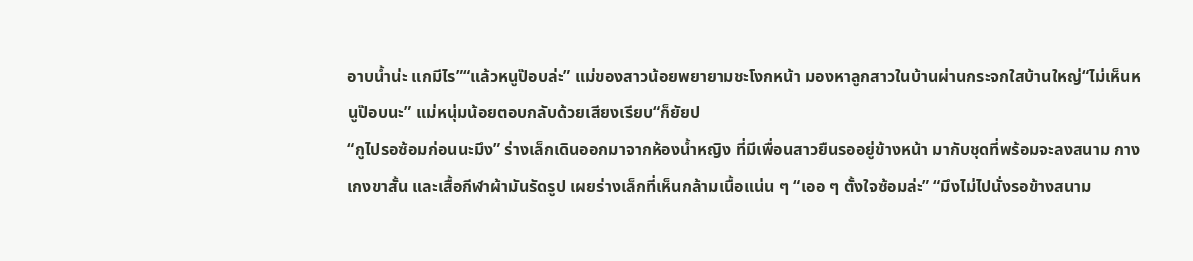อาบน้ำน่ะ แกมีไร”“แล้วหนูป๊อบล่ะ” แม่ของสาวน้อยพยายามชะโงกหน้า มองหาลูกสาวในบ้านผ่านกระจกใสบ้านใหญ่“ไม่เห็นหนูป๊อบนะ” แม่หนุ่มน้อยตอบกลับด้วยเสียงเรียบ“ก็ยัยป
“กูไปรอซ้อมก่อนนะมึง” ร่างเล็กเดินออกมาจากห้องน้ำหญิง ที่มีเพื่อนสาวยืนรออยู่ข้างหน้า มากับชุดที่พร้อมจะลงสนาม กางเกงขาสั้น และเสื้อกีฬาผ้ามันรัดรูป เผยร่างเล็กที่เห็นกล้ามเนื้อแน่น ๆ “เออ ๆ ตั้งใจซ้อมล่ะ” “มึงไม่ไปนั่งรอข้างสนาม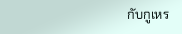กับกูเหร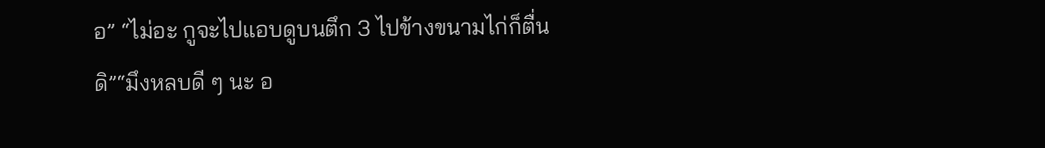อ” “ไม่อะ กูจะไปแอบดูบนตึก 3 ไปข้างขนามไก่ก็ตื่นดิ”“มึงหลบดี ๆ นะ อ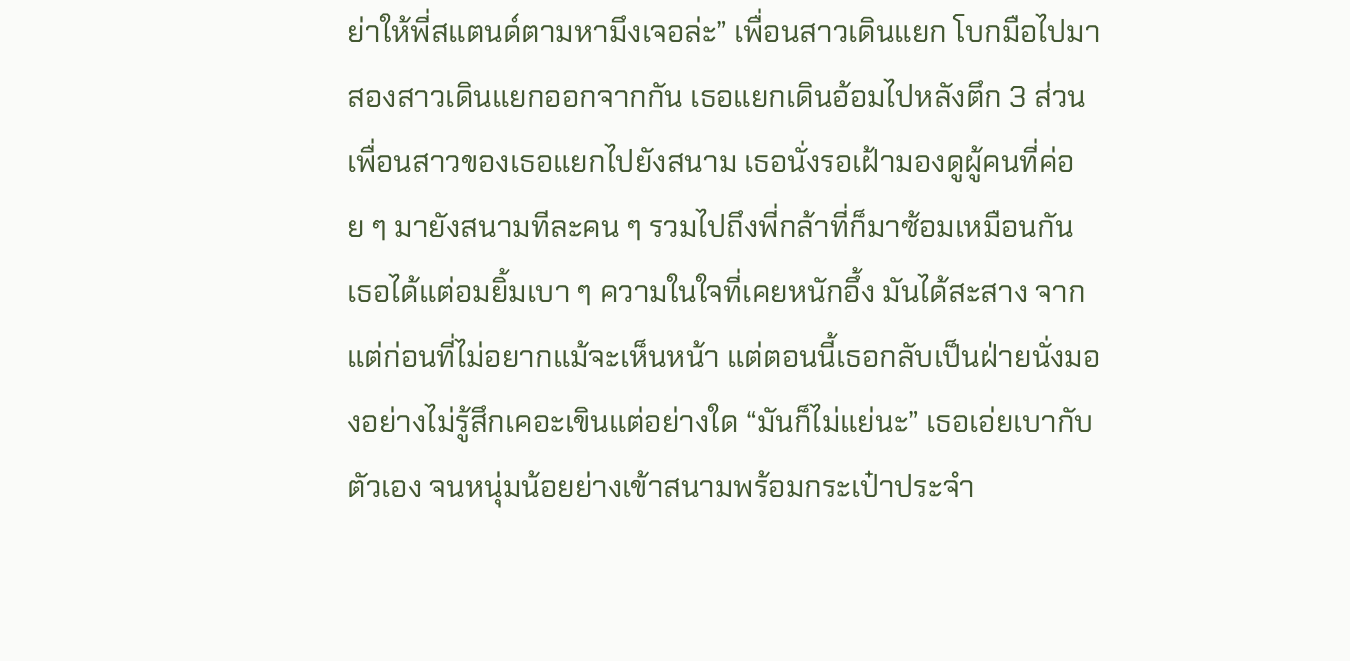ย่าให้พี่สแตนด์ตามหามึงเจอล่ะ” เพื่อนสาวเดินแยก โบกมือไปมาสองสาวเดินแยกออกจากกัน เธอแยกเดินอ้อมไปหลังตึก 3 ส่วนเพื่อนสาวของเธอแยกไปยังสนาม เธอนั่งรอเฝ้ามองดูผู้คนที่ค่อย ๆ มายังสนามทีละคน ๆ รวมไปถึงพี่กล้าที่ก็มาซ้อมเหมือนกัน เธอได้แต่อมยิ้มเบา ๆ ความในใจที่เคยหนักอึ้ง มันได้สะสาง จากแต่ก่อนที่ไม่อยากแม้จะเห็นหน้า แต่ตอนนี้เธอกลับเป็นฝ่ายนั่งมองอย่างไม่รู้สึกเคอะเขินแต่อย่างใด “มันก็ไม่แย่นะ” เธอเอ่ยเบากับตัวเอง จนหนุ่มน้อยย่างเข้าสนามพร้อมกระเป๋าประจำ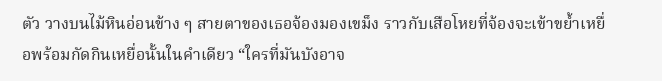ตัว วางบนไม้หินอ่อนข้าง ๆ สายตาของเธอจ้องมองเขม็ง ราวกับเสือโหยที่จ้องจะเข้าขย้ำเหยื่อพร้อมกัดกินเหยื่อนั้นในคำเดียว “ใครที่มันบังอาจ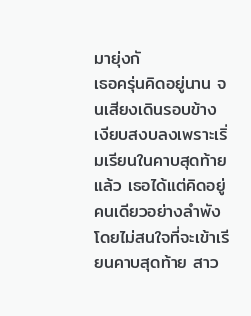มายุ่งกั
เธอครุ่นคิดอยู่นาน จนเสียงเดินรอบข้างเงียบสงบลงเพราะเริ่มเรียนในคาบสุดท้ายแล้ว เธอได้แต่คิดอยู่คนเดียวอย่างลำพัง โดยไม่สนใจที่จะเข้าเรียนคาบสุดท้าย สาว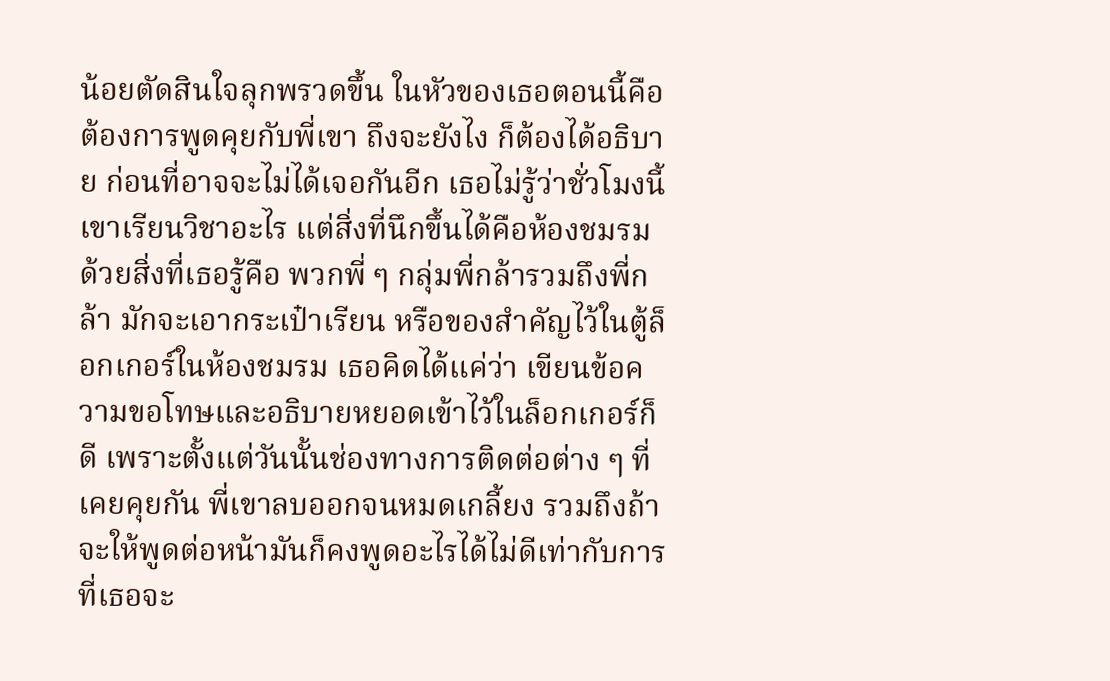น้อยตัดสินใจลุกพรวดขึ้น ในหัวของเธอตอนนี้คือต้องการพูดคุยกับพี่เขา ถึงจะยังไง ก็ต้องได้อธิบาย ก่อนที่อาจจะไม่ได้เจอกันอีก เธอไม่รู้ว่าชั่วโมงนี้เขาเรียนวิชาอะไร แต่สิ่งที่นึกขึ้นได้คือห้องชมรม ด้วยสิ่งที่เธอรู้คือ พวกพี่ ๆ กลุ่มพี่กล้ารวมถึงพี่กล้า มักจะเอากระเป๋าเรียน หรือของสำคัญไว้ในตู้ล็อกเกอร์ในห้องชมรม เธอคิดได้แค่ว่า เขียนข้อความขอโทษและอธิบายหยอดเข้าไว้ในล็อกเกอร์ก็ดี เพราะตั้งแต่วันนั้นช่องทางการติดต่อต่าง ๆ ที่เคยคุยกัน พี่เขาลบออกจนหมดเกลี้ยง รวมถึงถ้าจะให้พูดต่อหน้ามันก็คงพูดอะไรได้ไม่ดีเท่ากับการที่เธอจะ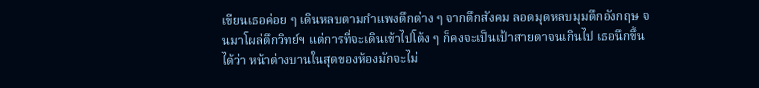เขียนเธอค่อย ๆ เดินหลบตามกำแพงตึกต่าง ๆ จากตึกสังคม ลอดมุดหลบมุมตึกอังกฤษ จนมาโผล่ตึกวิทย์ฯ แต่การที่จะเดินเข้าไปโต้ง ๆ ก็คงจะเป็นเป้าสายตาจนเกินไป เธอนึกขึ้นได้ว่า หน้าต่างบานในสุดของห้องมักจะไม่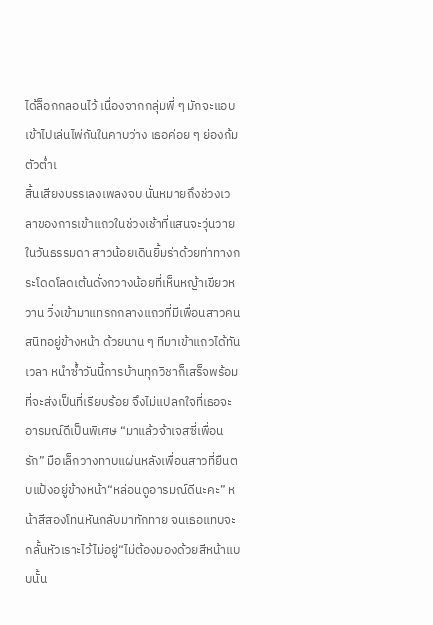ได้ล็อกกลอนไว้ เนื่องจากกลุ่มพี่ ๆ มักจะแอบเข้าไปเล่นไพ่กันในคาบว่าง เธอค่อย ๆ ย่องก้มตัวต่ำเ
สิ้นเสียงบรรเลงเพลงจบ นั่นหมายถึงช่วงเวลาของการเข้าแถวในช่วงเช้าที่แสนจะวุ่นวายในวันธรรมดา สาวน้อยเดินยิ้มร่าด้วยท่าทางกระโดดโลดเต้นดั่งกวางน้อยที่เห็นหญ้าเขียวหวาน วิ่งเข้ามาแทรกกลางแถวที่มีเพื่อนสาวคนสนิทอยู่ข้างหน้า ด้วยนาน ๆ ทีมาเข้าแถวได้ทันเวลา หนำซ้ำวันนี้การบ้านทุกวิชาก็เสร็จพร้อมที่จะส่งเป็นที่เรียบร้อย จึงไม่แปลกใจที่เธอจะอารมณ์ดีเป็นพิเศษ “มาแล้วจ้าเจสซี่เพื่อนรัก” มือเล็กวางทาบแผ่นหลังเพื่อนสาวที่ยืนตบแป้งอยู่ข้างหน้า“หล่อนดูอารมณ์ดีนะคะ” หน้าสีสองโทนหันกลับมาทักทาย จนเธอแทบจะกลั้นหัวเราะไว้ไม่อยู่“ไม่ต้องมองด้วยสีหน้าแบบนั้น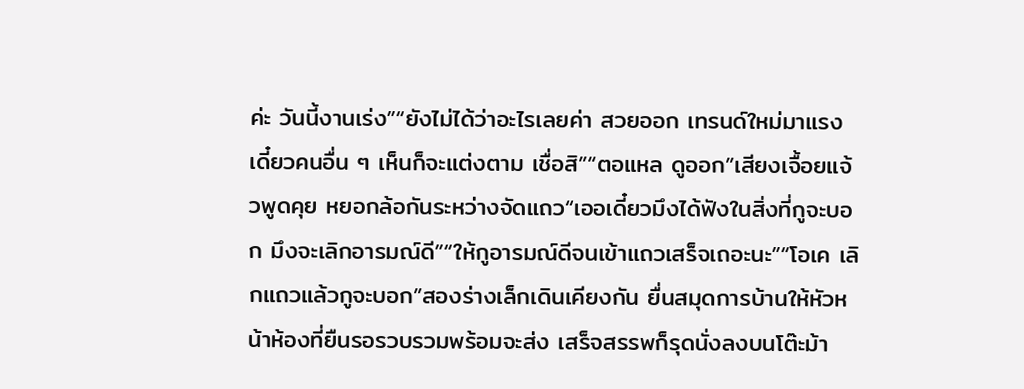ค่ะ วันนี้งานเร่ง”“ยังไม่ได้ว่าอะไรเลยค่า สวยออก เทรนด์ใหม่มาแรง เดี๋ยวคนอื่น ๆ เห็นก็จะแต่งตาม เชื่อสิ”“ตอแหล ดูออก”เสียงเจื้อยแจ้วพูดคุย หยอกล้อกันระหว่างจัดแถว“เออเดี๋ยวมึงได้ฟังในสิ่งที่กูจะบอก มึงจะเลิกอารมณ์ดี”“ให้กูอารมณ์ดีจนเข้าแถวเสร็จเถอะนะ”“โอเค เลิกแถวแล้วกูจะบอก”สองร่างเล็กเดินเคียงกัน ยื่นสมุดการบ้านให้หัวหน้าห้องที่ยืนรอรวบรวมพร้อมจะส่ง เสร็จสรรพก็รุดนั่งลงบนโต๊ะม้า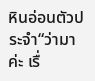หินอ่อนตัวประจำ“ว่ามาค่ะ เรื่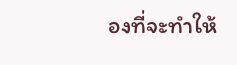องที่จะทำให้